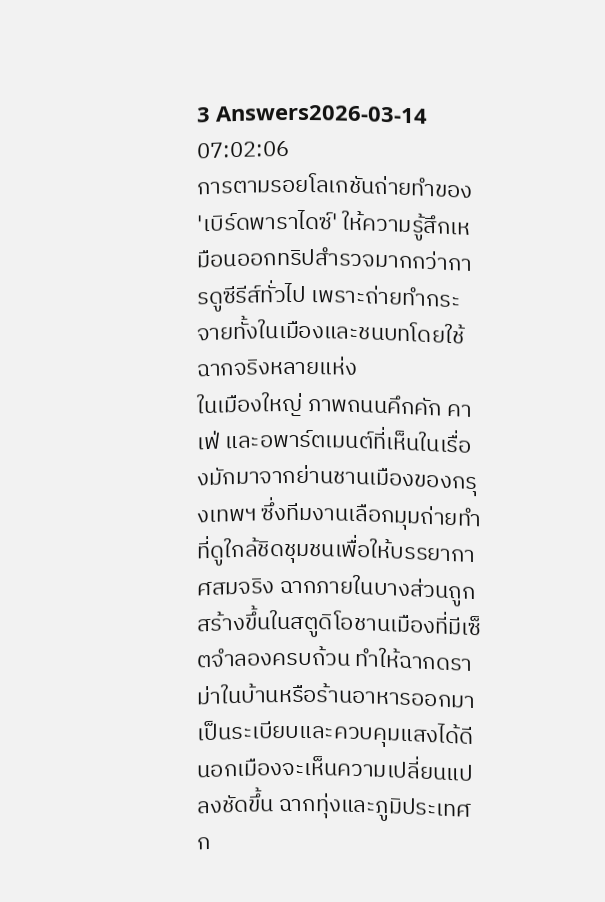3 Answers2026-03-14 07:02:06
การตามรอยโลเกชันถ่ายทำของ 'เบิร์ดพาราไดซ์' ให้ความรู้สึกเหมือนออกทริปสำรวจมากกว่าการดูซีรีส์ทั่วไป เพราะถ่ายทำกระจายทั้งในเมืองและชนบทโดยใช้ฉากจริงหลายแห่ง
ในเมืองใหญ่ ภาพถนนคึกคัก คาเฟ่ และอพาร์ตเมนต์ที่เห็นในเรื่องมักมาจากย่านชานเมืองของกรุงเทพฯ ซึ่งทีมงานเลือกมุมถ่ายทำที่ดูใกล้ชิดชุมชนเพื่อให้บรรยากาศสมจริง ฉากภายในบางส่วนถูกสร้างขึ้นในสตูดิโอชานเมืองที่มีเซ็ตจำลองครบถ้วน ทำให้ฉากดราม่าในบ้านหรือร้านอาหารออกมาเป็นระเบียบและควบคุมแสงได้ดี
นอกเมืองจะเห็นความเปลี่ยนแปลงชัดขึ้น ฉากทุ่งและภูมิประเทศก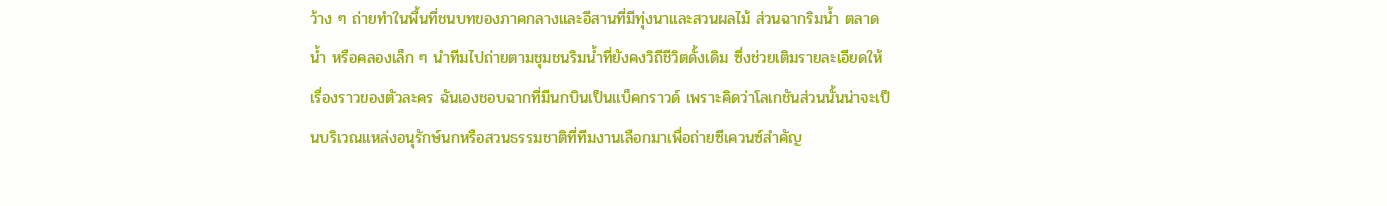ว้าง ๆ ถ่ายทำในพื้นที่ชนบทของภาคกลางและอีสานที่มีทุ่งนาและสวนผลไม้ ส่วนฉากริมน้ำ ตลาดน้ำ หรือคลองเล็ก ๆ นำทีมไปถ่ายตามชุมชนริมน้ำที่ยังคงวิถีชีวิตดั้งเดิม ซึ่งช่วยเติมรายละเอียดให้เรื่องราวของตัวละคร ฉันเองชอบฉากที่มีนกบินเป็นแบ็คกราวด์ เพราะคิดว่าโลเกชันส่วนนั้นน่าจะเป็นบริเวณแหล่งอนุรักษ์นกหรือสวนธรรมชาติที่ทีมงานเลือกมาเพื่อถ่ายซีเควนซ์สำคัญ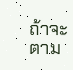ถ้าจะตาม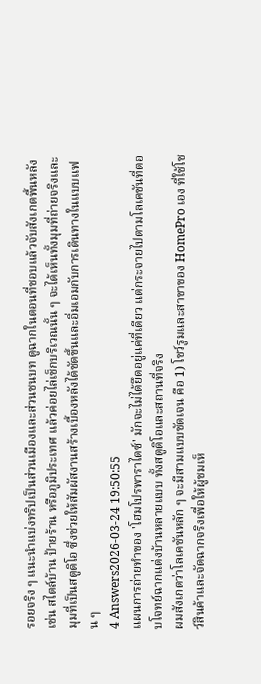รอยจริง ๆ แนะนำแบ่งทริปเป็นส่วนเมืองและส่วนชนบท ดูฉากในตอนที่ชอบแล้วจับสังเกตพื้นหลัง เช่น สไตล์บ้าน ป้ายร้าน หรือภูมิประเทศ แล้วค่อยไล่เช็กบริเวณนั้น ๆ จะได้เห็นทั้งมุมที่ถ่ายจริงและมุมที่เป็นสตูดิโอ ซึ่งช่วยให้สัมผัสงานสร้างเบื้องหลังได้ชัดขึ้นและอิ่มเอมกับการเดินทางในแบบแฟน ๆ
4 Answers2026-03-24 19:50:55
แผนการถ่ายทำของ 'โฮมโปรพาราไดซ์' มักจะไม่ได้ยึดอยู่แค่ที่เดียว แต่กระจายไปตามโลเคชันที่ตอบโจทย์ฉากแต่งบ้านหลายแบบ ทั้งสตูดิโอและสถานที่จริง
ผมสังเกตว่าโลเคชันหลัก ๆ จะมีสามแบบชัดเจน คือ 1) โชว์รูมและสาขาของ HomePro เอง ที่ใช้โชว์สินค้าและจัดฉากจริงเพื่อให้ผู้ชมเห็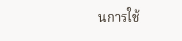นการใช้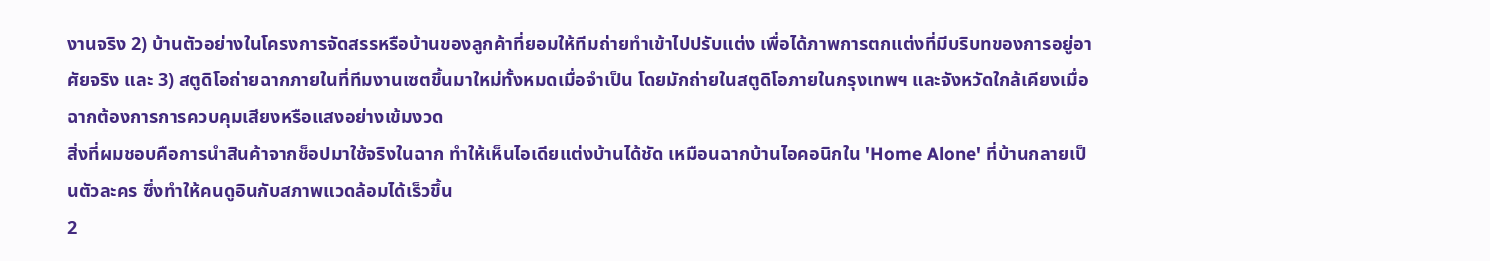งานจริง 2) บ้านตัวอย่างในโครงการจัดสรรหรือบ้านของลูกค้าที่ยอมให้ทีมถ่ายทำเข้าไปปรับแต่ง เพื่อได้ภาพการตกแต่งที่มีบริบทของการอยู่อาศัยจริง และ 3) สตูดิโอถ่ายฉากภายในที่ทีมงานเซตขึ้นมาใหม่ทั้งหมดเมื่อจำเป็น โดยมักถ่ายในสตูดิโอภายในกรุงเทพฯ และจังหวัดใกล้เคียงเมื่อฉากต้องการการควบคุมเสียงหรือแสงอย่างเข้มงวด
สิ่งที่ผมชอบคือการนำสินค้าจากช็อปมาใช้จริงในฉาก ทำให้เห็นไอเดียแต่งบ้านได้ชัด เหมือนฉากบ้านไอคอนิกใน 'Home Alone' ที่บ้านกลายเป็นตัวละคร ซึ่งทำให้คนดูอินกับสภาพแวดล้อมได้เร็วขึ้น
2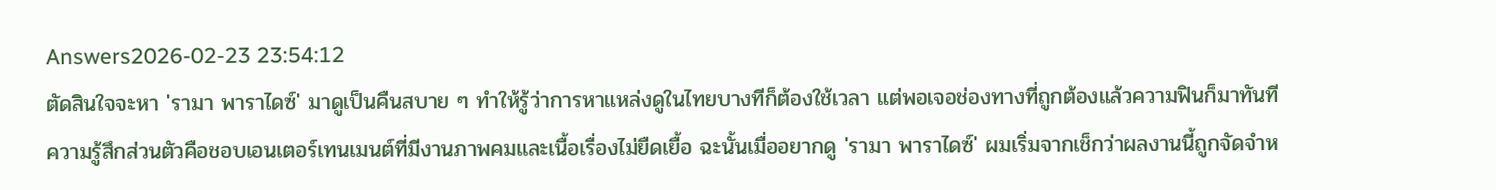Answers2026-02-23 23:54:12
ตัดสินใจจะหา 'รามา พาราไดซ์' มาดูเป็นคืนสบาย ๆ ทำให้รู้ว่าการหาแหล่งดูในไทยบางทีก็ต้องใช้เวลา แต่พอเจอช่องทางที่ถูกต้องแล้วความฟินก็มาทันที
ความรู้สึกส่วนตัวคือชอบเอนเตอร์เทนเมนต์ที่มีงานภาพคมและเนื้อเรื่องไม่ยืดเยื้อ ฉะนั้นเมื่ออยากดู 'รามา พาราไดซ์' ผมเริ่มจากเช็กว่าผลงานนี้ถูกจัดจำห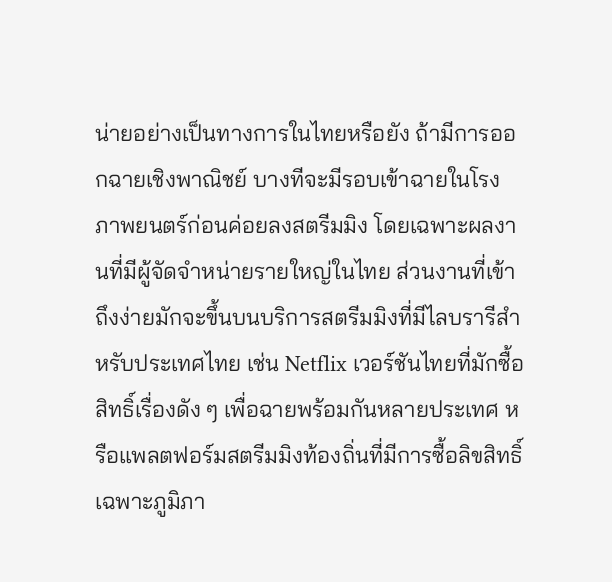น่ายอย่างเป็นทางการในไทยหรือยัง ถ้ามีการออกฉายเชิงพาณิชย์ บางทีจะมีรอบเข้าฉายในโรงภาพยนตร์ก่อนค่อยลงสตรีมมิง โดยเฉพาะผลงานที่มีผู้จัดจำหน่ายรายใหญ่ในไทย ส่วนงานที่เข้าถึงง่ายมักจะขึ้นบนบริการสตรีมมิงที่มีไลบรารีสำหรับประเทศไทย เช่น Netflix เวอร์ชันไทยที่มักซื้อสิทธิ์เรื่องดัง ๆ เพื่อฉายพร้อมกันหลายประเทศ หรือแพลตฟอร์มสตรีมมิงท้องถิ่นที่มีการซื้อลิขสิทธิ์เฉพาะภูมิภา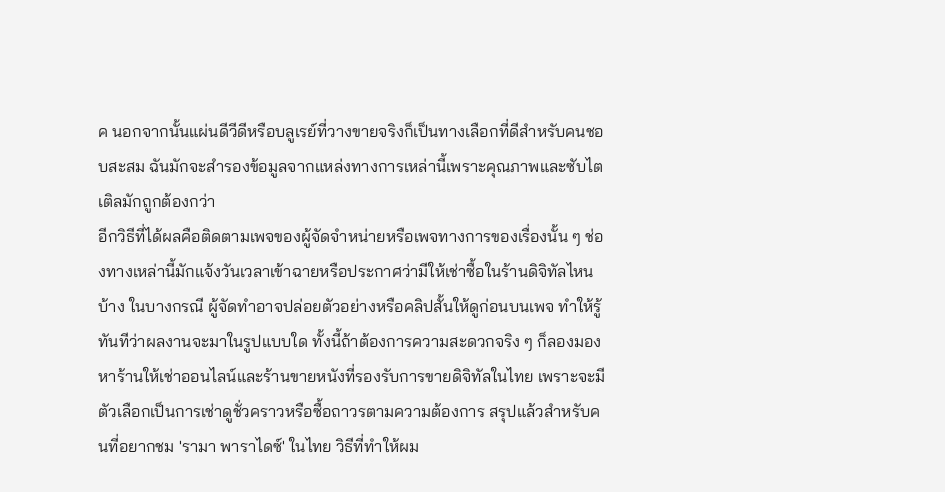ค นอกจากนั้นแผ่นดีวีดีหรือบลูเรย์ที่วางขายจริงก็เป็นทางเลือกที่ดีสำหรับคนชอบสะสม ฉันมักจะสำรองข้อมูลจากแหล่งทางการเหล่านี้เพราะคุณภาพและซับไตเติลมักถูกต้องกว่า
อีกวิธีที่ได้ผลคือติดตามเพจของผู้จัดจำหน่ายหรือเพจทางการของเรื่องนั้น ๆ ช่องทางเหล่านี้มักแจ้งวันเวลาเข้าฉายหรือประกาศว่ามีให้เช่าซื้อในร้านดิจิทัลไหนบ้าง ในบางกรณี ผู้จัดทำอาจปล่อยตัวอย่างหรือคลิปสั้นให้ดูก่อนบนเพจ ทำให้รู้ทันทีว่าผลงานจะมาในรูปแบบใด ทั้งนี้ถ้าต้องการความสะดวกจริง ๆ ก็ลองมองหาร้านให้เช่าออนไลน์และร้านขายหนังที่รองรับการขายดิจิทัลในไทย เพราะจะมีตัวเลือกเป็นการเช่าดูชั่วคราวหรือซื้อถาวรตามความต้องการ สรุปแล้วสำหรับคนที่อยากชม 'รามา พาราไดซ์' ในไทย วิธีที่ทำให้ผม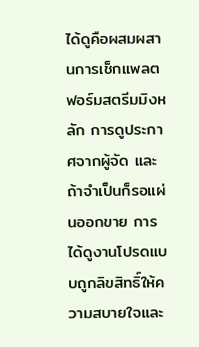ได้ดูคือผสมผสานการเช็กแพลตฟอร์มสตรีมมิงหลัก การดูประกาศจากผู้จัด และถ้าจำเป็นก็รอแผ่นออกขาย การได้ดูงานโปรดแบบถูกลิขสิทธิ์ให้ความสบายใจและ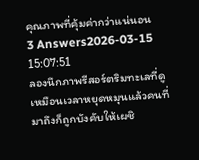คุณภาพที่คุ้มค่ากว่าแน่นอน
3 Answers2026-03-15 15:07:51
ลองนึกภาพรีสอร์ตริมทะเลที่ดูเหมือนเวลาหยุดหมุนแล้วคนที่มาถึงก็ถูกบังคับให้เผชิ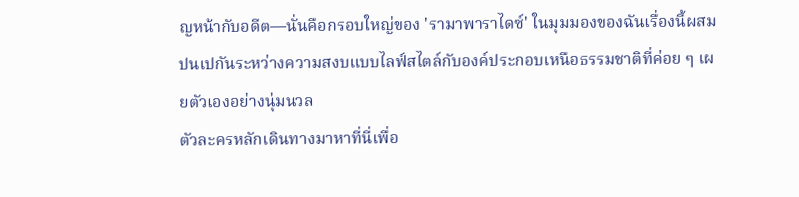ญหน้ากับอดีต—นั่นคือกรอบใหญ่ของ 'รามาพาราไดซ์' ในมุมมองของฉันเรื่องนี้ผสมปนเปกันระหว่างความสงบแบบไลฟ์สไตล์กับองค์ประกอบเหนือธรรมชาติที่ค่อย ๆ เผยตัวเองอย่างนุ่มนวล
ตัวละครหลักเดินทางมาหาที่นี่เพื่อ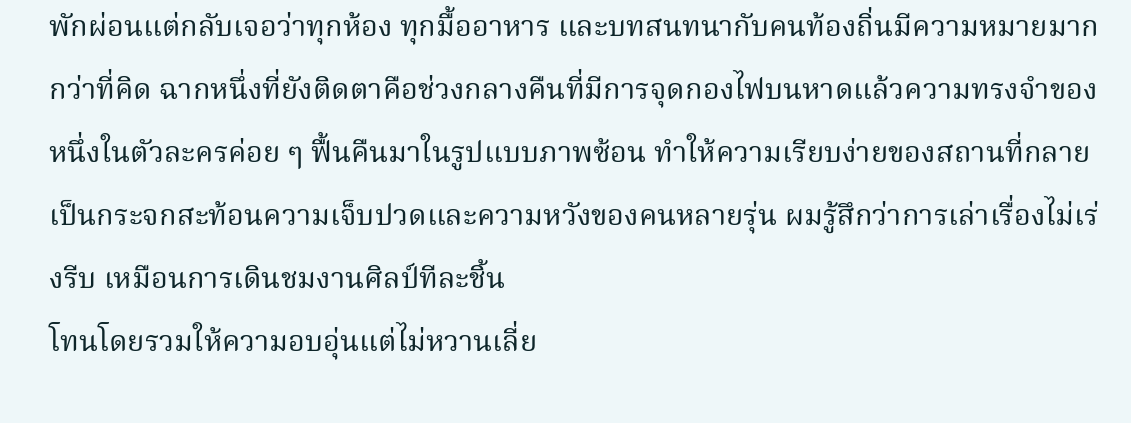พักผ่อนแต่กลับเจอว่าทุกห้อง ทุกมื้ออาหาร และบทสนทนากับคนท้องถิ่นมีความหมายมากกว่าที่คิด ฉากหนึ่งที่ยังติดตาคือช่วงกลางคืนที่มีการจุดกองไฟบนหาดแล้วความทรงจำของหนึ่งในตัวละครค่อย ๆ ฟื้นคืนมาในรูปแบบภาพซ้อน ทำให้ความเรียบง่ายของสถานที่กลายเป็นกระจกสะท้อนความเจ็บปวดและความหวังของคนหลายรุ่น ผมรู้สึกว่าการเล่าเรื่องไม่เร่งรีบ เหมือนการเดินชมงานศิลป์ทีละชิ้น
โทนโดยรวมให้ความอบอุ่นแต่ไม่หวานเลี่ย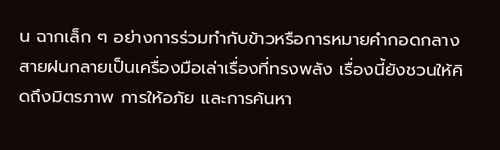น ฉากเล็ก ๆ อย่างการร่วมทำกับข้าวหรือการหมายคำกอดกลางสายฝนกลายเป็นเครื่องมือเล่าเรื่องที่ทรงพลัง เรื่องนี้ยังชวนให้คิดถึงมิตรภาพ การให้อภัย และการค้นหา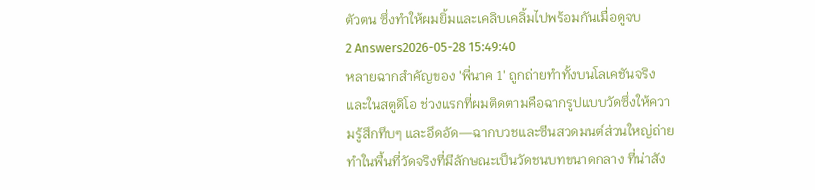ตัวตน ซึ่งทำให้ผมยิ้มและเคลิบเคลิ้มไปพร้อมกันเมื่อดูจบ
2 Answers2026-05-28 15:49:40
หลายฉากสำคัญของ 'พี่นาค 1' ถูกถ่ายทำทั้งบนโลเคชันจริงและในสตูดิโอ ช่วงแรกที่ผมติดตามคือฉากรูปแบบวัดซึ่งให้ความรู้สึกทึบๆ และอึดอัด—ฉากบวชและซีนสวดมนต์ส่วนใหญ่ถ่ายทำในพื้นที่วัดจริงที่มีลักษณะเป็นวัดชนบทขนาดกลาง ที่น่าสัง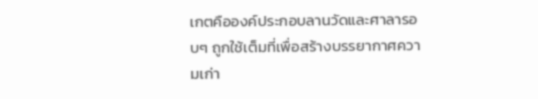เกตคือองค์ประกอบลานวัดและศาลารอบๆ ถูกใช้เต็มที่เพื่อสร้างบรรยากาศความเก่า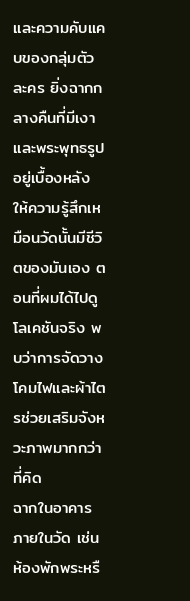และความคับแคบของกลุ่มตัวละคร ยิ่งฉากกลางคืนที่มีเงาและพระพุทธรูปอยู่เบื้องหลัง ให้ความรู้สึกเหมือนวัดนั้นมีชีวิตของมันเอง ตอนที่ผมได้ไปดูโลเคชันจริง พบว่าการจัดวางโคมไฟและผ้าไตรช่วยเสริมจังหวะภาพมากกว่าที่คิด
ฉากในอาคารภายในวัด เช่น ห้องพักพระหรื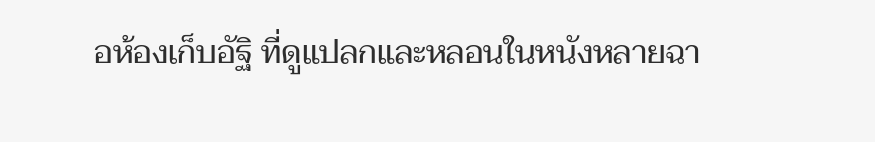อห้องเก็บอัฐิ ที่ดูแปลกและหลอนในหนังหลายฉา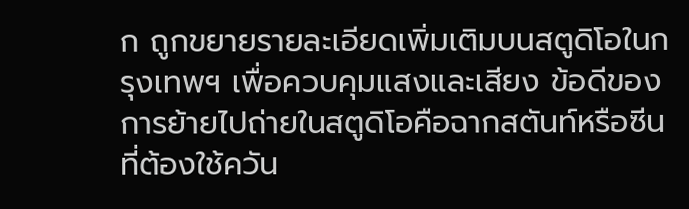ก ถูกขยายรายละเอียดเพิ่มเติมบนสตูดิโอในกรุงเทพฯ เพื่อควบคุมแสงและเสียง ข้อดีของการย้ายไปถ่ายในสตูดิโอคือฉากสตันท์หรือซีนที่ต้องใช้ควัน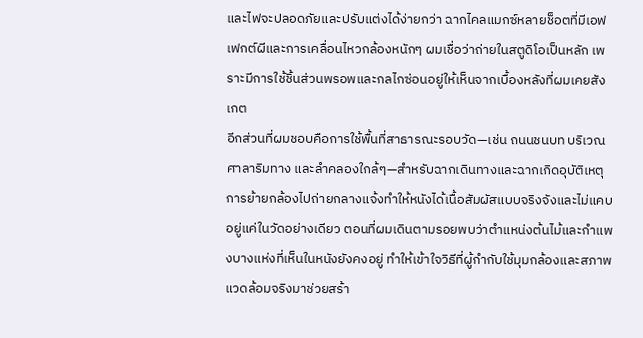และไฟจะปลอดภัยและปรับแต่งได้ง่ายกว่า ฉากไคลแมกซ์หลายช็อตที่มีเอฟเฟกต์ผีและการเคลื่อนไหวกล้องหนักๆ ผมเชื่อว่าถ่ายในสตูดิโอเป็นหลัก เพราะมีการใช้ชิ้นส่วนพรอพและกลไกซ่อนอยู่ให้เห็นจากเบื้องหลังที่ผมเคยสังเกต
อีกส่วนที่ผมชอบคือการใช้พื้นที่สาธารณะรอบวัด—เช่น ถนนชนบท บริเวณศาลาริมทาง และลำคลองใกล้ๆ—สำหรับฉากเดินทางและฉากเกิดอุบัติเหตุ การย้ายกล้องไปถ่ายกลางแจ้งทำให้หนังได้เนื้อสัมผัสแบบจริงจังและไม่แคบอยู่แค่ในวัดอย่างเดียว ตอนที่ผมเดินตามรอยพบว่าตำแหน่งต้นไม้และกำแพงบางแห่งที่เห็นในหนังยังคงอยู่ ทำให้เข้าใจวิธีที่ผู้กำกับใช้มุมกล้องและสภาพแวดล้อมจริงมาช่วยสร้า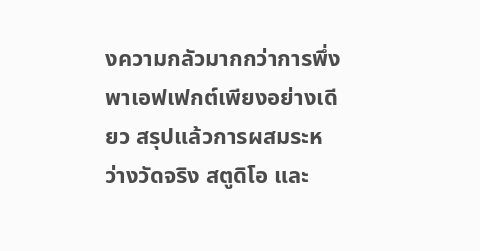งความกลัวมากกว่าการพึ่งพาเอฟเฟกต์เพียงอย่างเดียว สรุปแล้วการผสมระหว่างวัดจริง สตูดิโอ และ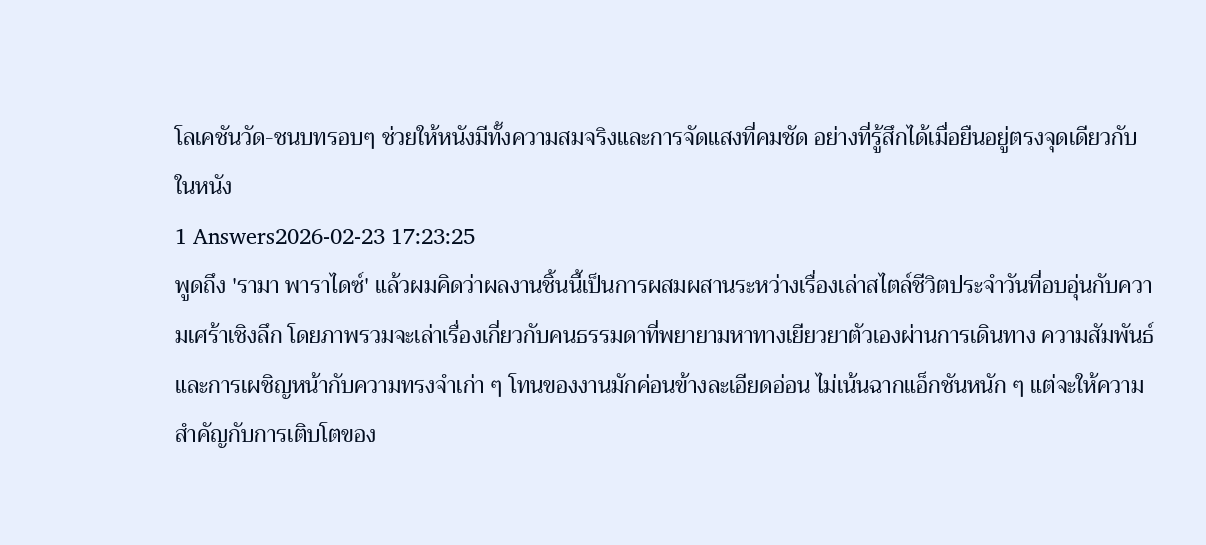โลเคชันวัด-ชนบทรอบๆ ช่วยให้หนังมีทั้งความสมจริงและการจัดแสงที่คมชัด อย่างที่รู้สึกได้เมื่อยืนอยู่ตรงจุดเดียวกับในหนัง
1 Answers2026-02-23 17:23:25
พูดถึง 'รามา พาราไดซ์' แล้วผมคิดว่าผลงานชิ้นนี้เป็นการผสมผสานระหว่างเรื่องเล่าสไตล์ชีวิตประจำวันที่อบอุ่นกับความเศร้าเชิงลึก โดยภาพรวมจะเล่าเรื่องเกี่ยวกับคนธรรมดาที่พยายามหาทางเยียวยาตัวเองผ่านการเดินทาง ความสัมพันธ์ และการเผชิญหน้ากับความทรงจำเก่า ๆ โทนของงานมักค่อนข้างละเอียดอ่อน ไม่เน้นฉากแอ็กชันหนัก ๆ แต่จะให้ความสำคัญกับการเติบโตของ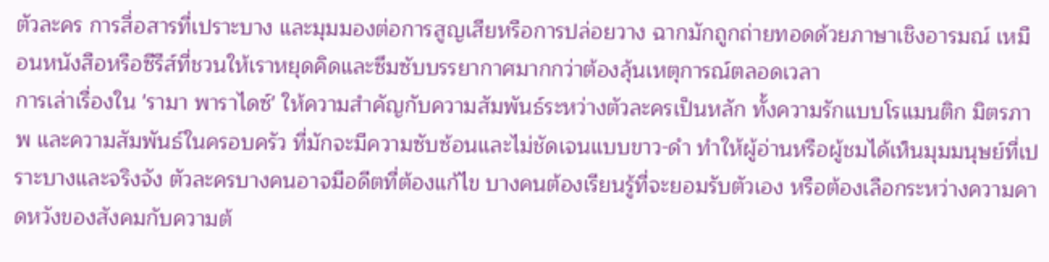ตัวละคร การสื่อสารที่เปราะบาง และมุมมองต่อการสูญเสียหรือการปล่อยวาง ฉากมักถูกถ่ายทอดด้วยภาษาเชิงอารมณ์ เหมือนหนังสือหรือซีรีส์ที่ชวนให้เราหยุดคิดและซึมซับบรรยากาศมากกว่าต้องลุ้นเหตุการณ์ตลอดเวลา
การเล่าเรื่องใน 'รามา พาราไดซ์' ให้ความสำคัญกับความสัมพันธ์ระหว่างตัวละครเป็นหลัก ทั้งความรักแบบโรแมนติก มิตรภาพ และความสัมพันธ์ในครอบครัว ที่มักจะมีความซับซ้อนและไม่ชัดเจนแบบขาว-ดำ ทำให้ผู้อ่านหรือผู้ชมได้เห็นมุมมนุษย์ที่เปราะบางและจริงจัง ตัวละครบางคนอาจมีอดีตที่ต้องแก้ไข บางคนต้องเรียนรู้ที่จะยอมรับตัวเอง หรือต้องเลือกระหว่างความคาดหวังของสังคมกับความต้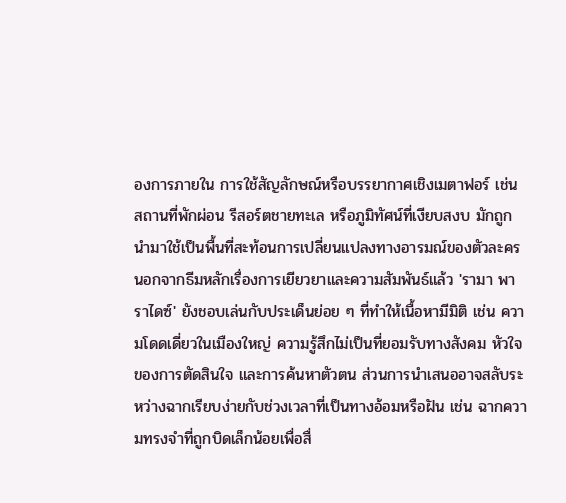องการภายใน การใช้สัญลักษณ์หรือบรรยากาศเชิงเมตาฟอร์ เช่น สถานที่พักผ่อน รีสอร์ตชายทะเล หรือภูมิทัศน์ที่เงียบสงบ มักถูกนำมาใช้เป็นพื้นที่สะท้อนการเปลี่ยนแปลงทางอารมณ์ของตัวละคร
นอกจากธีมหลักเรื่องการเยียวยาและความสัมพันธ์แล้ว 'รามา พาราไดซ์' ยังชอบเล่นกับประเด็นย่อย ๆ ที่ทำให้เนื้อหามีมิติ เช่น ความโดดเดี่ยวในเมืองใหญ่ ความรู้สึกไม่เป็นที่ยอมรับทางสังคม หัวใจของการตัดสินใจ และการค้นหาตัวตน ส่วนการนำเสนออาจสลับระหว่างฉากเรียบง่ายกับช่วงเวลาที่เป็นทางอ้อมหรือฝัน เช่น ฉากความทรงจำที่ถูกบิดเล็กน้อยเพื่อสื่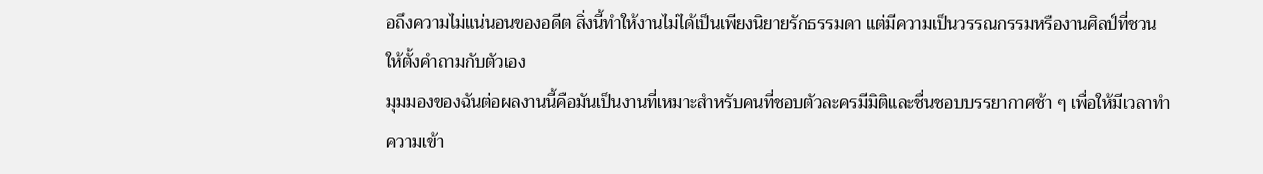อถึงความไม่แน่นอนของอดีต สิ่งนี้ทำให้งานไม่ได้เป็นเพียงนิยายรักธรรมดา แต่มีความเป็นวรรณกรรมหรืองานศิลป์ที่ชวนให้ตั้งคำถามกับตัวเอง
มุมมองของฉันต่อผลงานนี้คือมันเป็นงานที่เหมาะสำหรับคนที่ชอบตัวละครมีมิติและชื่นชอบบรรยากาศช้า ๆ เพื่อให้มีเวลาทำความเข้า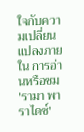ใจกับความเปลี่ยนแปลงภายใน การอ่านหรือชม 'รามา พาราไดซ์'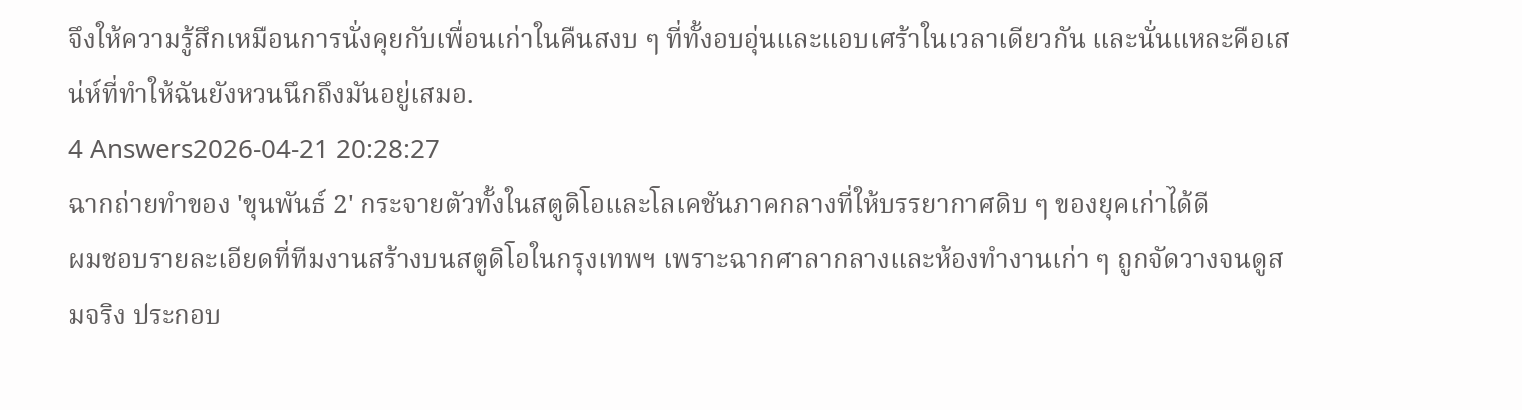จึงให้ความรู้สึกเหมือนการนั่งคุยกับเพื่อนเก่าในคืนสงบ ๆ ที่ทั้งอบอุ่นและแอบเศร้าในเวลาเดียวกัน และนั่นแหละคือเสน่ห์ที่ทำให้ฉันยังหวนนึกถึงมันอยู่เสมอ.
4 Answers2026-04-21 20:28:27
ฉากถ่ายทำของ 'ขุนพันธ์ 2' กระจายตัวทั้งในสตูดิโอและโลเคชันภาคกลางที่ให้บรรยากาศดิบ ๆ ของยุคเก่าได้ดี
ผมชอบรายละเอียดที่ทีมงานสร้างบนสตูดิโอในกรุงเทพฯ เพราะฉากศาลากลางและห้องทำงานเก่า ๆ ถูกจัดวางจนดูสมจริง ประกอบ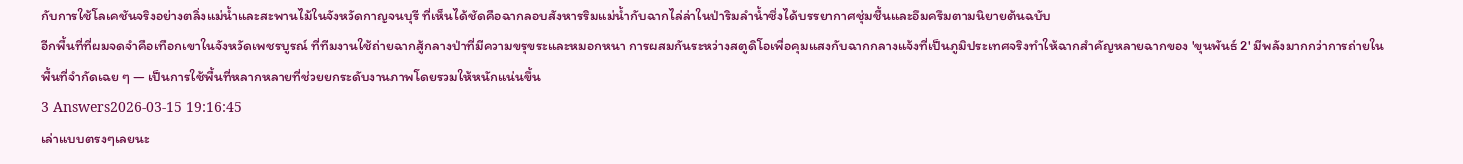กับการใช้โลเคชันจริงอย่างตลิ่งแม่น้ำและสะพานไม้ในจังหวัดกาญจนบุรี ที่เห็นได้ชัดคือฉากลอบสังหารริมแม่น้ำกับฉากไล่ล่าในป่าริมลำน้ำซึ่งได้บรรยากาศชุ่มชื้นและอึมครึมตามนิยายต้นฉบับ
อีกพื้นที่ที่ผมจดจำคือเทือกเขาในจังหวัดเพชรบูรณ์ ที่ทีมงานใช้ถ่ายฉากสู้กลางป่าที่มีความขรุขระและหมอกหนา การผสมกันระหว่างสตูดิโอเพื่อคุมแสงกับฉากกลางแจ้งที่เป็นภูมิประเทศจริงทำให้ฉากสำคัญหลายฉากของ 'ขุนพันธ์ 2' มีพลังมากกว่าการถ่ายในพื้นที่จำกัดเฉย ๆ — เป็นการใช้พื้นที่หลากหลายที่ช่วยยกระดับงานภาพโดยรวมให้หนักแน่นขึ้น
3 Answers2026-03-15 19:16:45
เล่าแบบตรงๆเลยนะ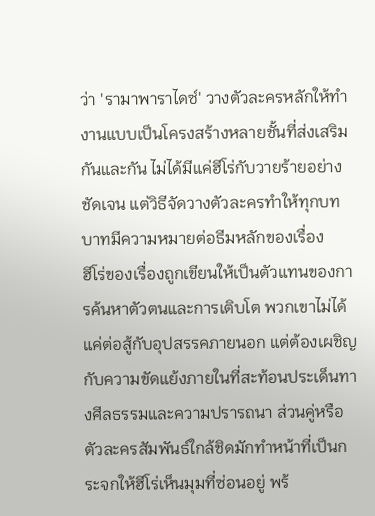ว่า 'รามาพาราไดซ์' วางตัวละครหลักให้ทำงานแบบเป็นโครงสร้างหลายชั้นที่ส่งเสริมกันและกัน ไม่ได้มีแค่ฮีโร่กับวายร้ายอย่างชัดเจน แต่วิธีจัดวางตัวละครทำให้ทุกบทบาทมีความหมายต่อธีมหลักของเรื่อง
ฮีโร่ของเรื่องถูกเขียนให้เป็นตัวแทนของการค้นหาตัวตนและการเติบโต พวกเขาไม่ได้แค่ต่อสู้กับอุปสรรคภายนอก แต่ต้องเผชิญกับความขัดแย้งภายในที่สะท้อนประเด็นทางศีลธรรมและความปรารถนา ส่วนคู่หรือตัวละครสัมพันธ์ใกล้ชิดมักทำหน้าที่เป็นกระจกให้ฮีโร่เห็นมุมที่ซ่อนอยู่ พร้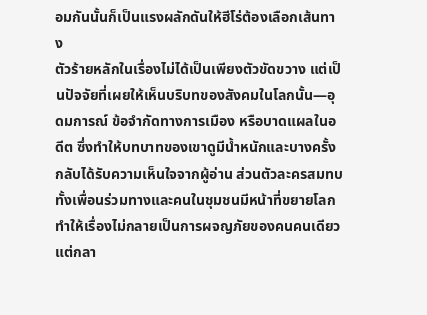อมกันนั้นก็เป็นแรงผลักดันให้ฮีโร่ต้องเลือกเส้นทาง
ตัวร้ายหลักในเรื่องไม่ได้เป็นเพียงตัวขัดขวาง แต่เป็นปัจจัยที่เผยให้เห็นบริบทของสังคมในโลกนั้น—อุดมการณ์ ข้อจำกัดทางการเมือง หรือบาดแผลในอดีต ซึ่งทำให้บทบาทของเขาดูมีน้ำหนักและบางครั้งกลับได้รับความเห็นใจจากผู้อ่าน ส่วนตัวละครสมทบทั้งเพื่อนร่วมทางและคนในชุมชนมีหน้าที่ขยายโลก ทำให้เรื่องไม่กลายเป็นการผจญภัยของคนคนเดียว แต่กลา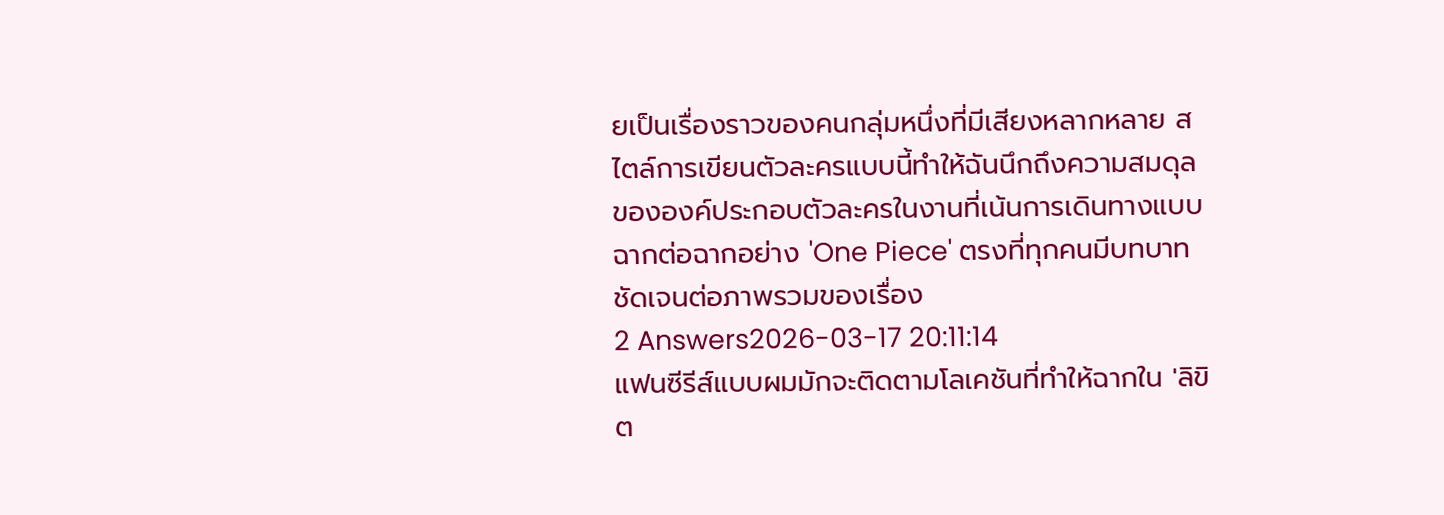ยเป็นเรื่องราวของคนกลุ่มหนึ่งที่มีเสียงหลากหลาย สไตล์การเขียนตัวละครแบบนี้ทำให้ฉันนึกถึงความสมดุลขององค์ประกอบตัวละครในงานที่เน้นการเดินทางแบบฉากต่อฉากอย่าง 'One Piece' ตรงที่ทุกคนมีบทบาทชัดเจนต่อภาพรวมของเรื่อง
2 Answers2026-03-17 20:11:14
แฟนซีรีส์แบบผมมักจะติดตามโลเคชันที่ทำให้ฉากใน 'ลิขิต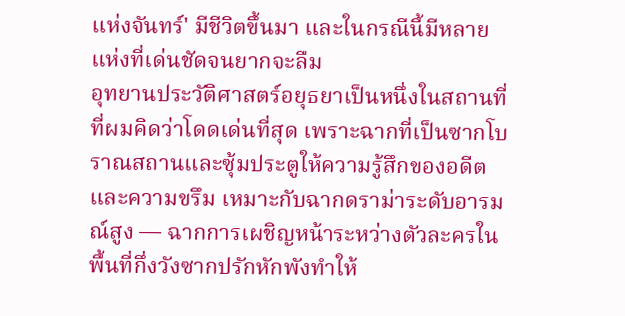แห่งจันทร์' มีชีวิตขึ้นมา และในกรณีนี้มีหลายแห่งที่เด่นชัดจนยากจะลืม
อุทยานประวัติศาสตร์อยุธยาเป็นหนึ่งในสถานที่ที่ผมคิดว่าโดดเด่นที่สุด เพราะฉากที่เป็นซากโบราณสถานและซุ้มประตูให้ความรู้สึกของอดีตและความขรึม เหมาะกับฉากดราม่าระดับอารมณ์สูง — ฉากการเผชิญหน้าระหว่างตัวละครในพื้นที่กึ่งวังซากปรักหักพังทำให้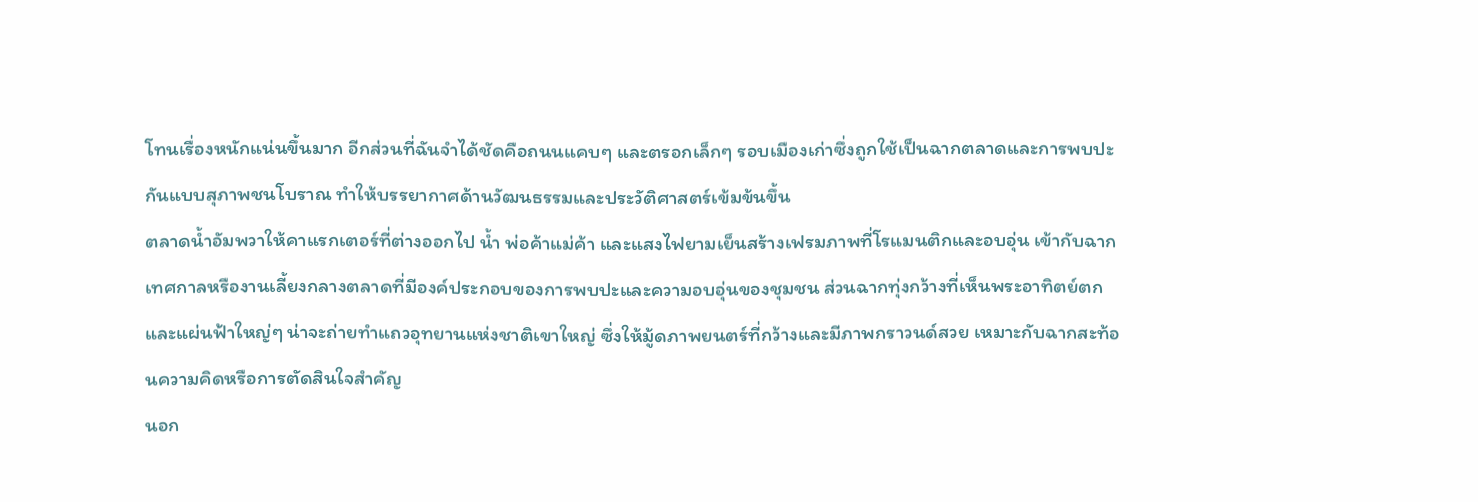โทนเรื่องหนักแน่นขึ้นมาก อีกส่วนที่ฉันจำได้ชัดคือถนนแคบๆ และตรอกเล็กๆ รอบเมืองเก่าซึ่งถูกใช้เป็นฉากตลาดและการพบปะกันแบบสุภาพชนโบราณ ทำให้บรรยากาศด้านวัฒนธรรมและประวัติศาสตร์เข้มข้นขึ้น
ตลาดน้ำอัมพวาให้คาแรกเตอร์ที่ต่างออกไป น้ำ พ่อค้าแม่ค้า และแสงไฟยามเย็นสร้างเฟรมภาพที่โรแมนติกและอบอุ่น เข้ากับฉากเทศกาลหรืองานเลี้ยงกลางตลาดที่มีองค์ประกอบของการพบปะและความอบอุ่นของชุมชน ส่วนฉากทุ่งกว้างที่เห็นพระอาทิตย์ตกและแผ่นฟ้าใหญ่ๆ น่าจะถ่ายทำแถวอุทยานแห่งชาติเขาใหญ่ ซึ่งให้มู้ดภาพยนตร์ที่กว้างและมีภาพกราวนด์สวย เหมาะกับฉากสะท้อนความคิดหรือการตัดสินใจสำคัญ
นอก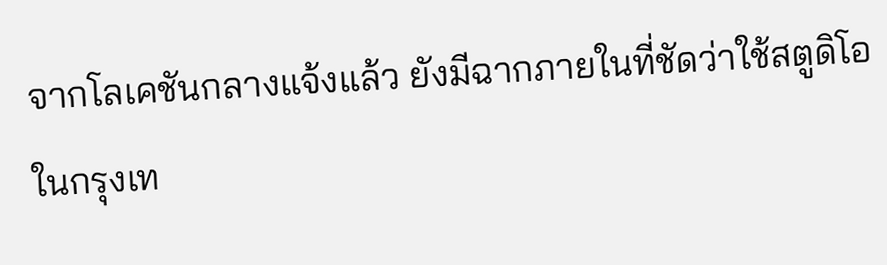จากโลเคชันกลางแจ้งแล้ว ยังมีฉากภายในที่ชัดว่าใช้สตูดิโอในกรุงเท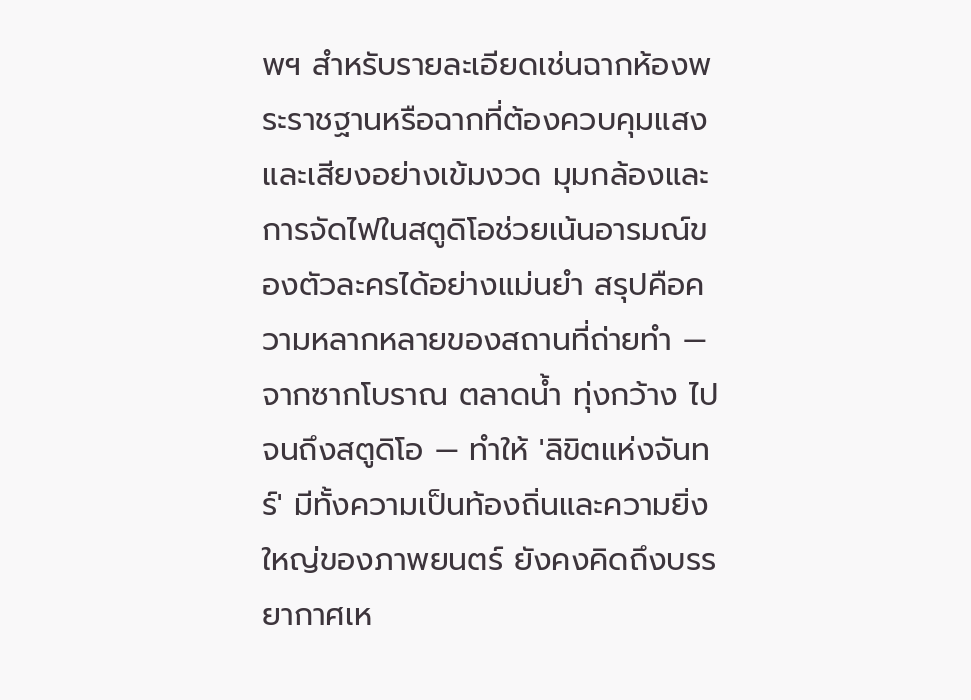พฯ สำหรับรายละเอียดเช่นฉากห้องพระราชฐานหรือฉากที่ต้องควบคุมแสงและเสียงอย่างเข้มงวด มุมกล้องและการจัดไฟในสตูดิโอช่วยเน้นอารมณ์ของตัวละครได้อย่างแม่นยำ สรุปคือความหลากหลายของสถานที่ถ่ายทำ — จากซากโบราณ ตลาดน้ำ ทุ่งกว้าง ไปจนถึงสตูดิโอ — ทำให้ 'ลิขิตแห่งจันทร์' มีทั้งความเป็นท้องถิ่นและความยิ่งใหญ่ของภาพยนตร์ ยังคงคิดถึงบรรยากาศเห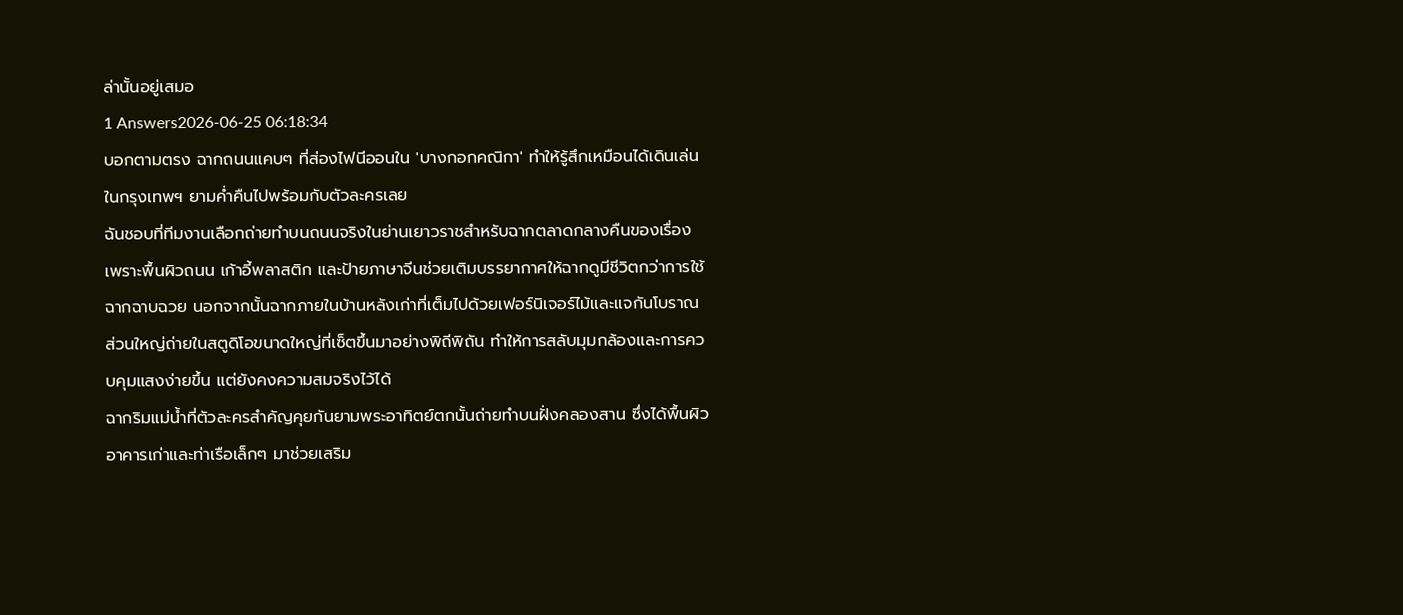ล่านั้นอยู่เสมอ
1 Answers2026-06-25 06:18:34
บอกตามตรง ฉากถนนแคบๆ ที่ส่องไฟนีออนใน 'บางกอกคณิกา' ทำให้รู้สึกเหมือนได้เดินเล่นในกรุงเทพฯ ยามค่ำคืนไปพร้อมกับตัวละครเลย
ฉันชอบที่ทีมงานเลือกถ่ายทำบนถนนจริงในย่านเยาวราชสำหรับฉากตลาดกลางคืนของเรื่อง เพราะพื้นผิวถนน เก้าอี้พลาสติก และป้ายภาษาจีนช่วยเติมบรรยากาศให้ฉากดูมีชีวิตกว่าการใช้ฉากฉาบฉวย นอกจากนั้นฉากภายในบ้านหลังเก่าที่เต็มไปด้วยเฟอร์นิเจอร์ไม้และแจกันโบราณ ส่วนใหญ่ถ่ายในสตูดิโอขนาดใหญ่ที่เซ็ตขึ้นมาอย่างพิถีพิถัน ทำให้การสลับมุมกล้องและการควบคุมแสงง่ายขึ้น แต่ยังคงความสมจริงไว้ได้
ฉากริมแม่น้ำที่ตัวละครสำคัญคุยกันยามพระอาทิตย์ตกนั้นถ่ายทำบนฝั่งคลองสาน ซึ่งได้พื้นผิวอาคารเก่าและท่าเรือเล็กๆ มาช่วยเสริม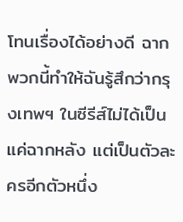โทนเรื่องได้อย่างดี ฉากพวกนี้ทำให้ฉันรู้สึกว่ากรุงเทพฯ ในซีรีส์ไม่ได้เป็นแค่ฉากหลัง แต่เป็นตัวละครอีกตัวหนึ่ง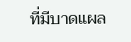ที่มีบาดแผล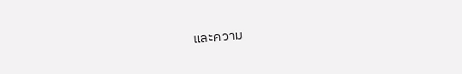และความ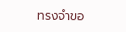ทรงจำขอ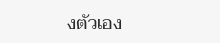งตัวเอง